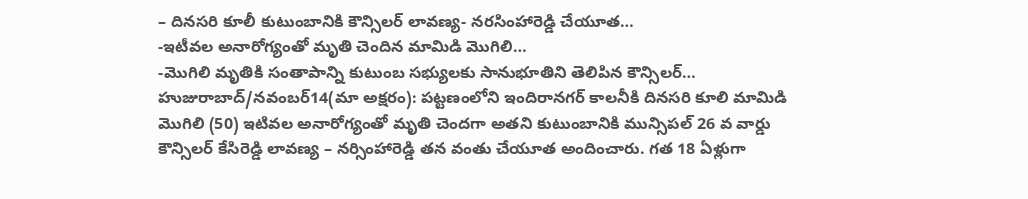– దినసరి కూలీ కుటుంబానికి కౌన్సిలర్ లావణ్య- నరసింహారెడ్డి చేయూత…
-ఇటీవల అనారోగ్యంతో మృతి చెందిన మామిడి మొగిలి…
-మొగిలి మృతికి సంతాపాన్ని కుటుంబ సభ్యులకు సానుభూతిని తెలిపిన కౌన్సిలర్…
హుజురాబాద్/నవంబర్14(మా అక్షరం): పట్టణంలోని ఇందిరానగర్ కాలనీకి దినసరి కూలి మామిడి మొగిలి (50) ఇటివల అనారోగ్యంతో మృతి చెందగా అతని కుటుంబానికి మున్సిపల్ 26 వ వార్డు కౌన్సిలర్ కేసిరెడ్డి లావణ్య – నర్సింహారెడ్డి తన వంతు చేయూత అందించారు. గత 18 ఏళ్లుగా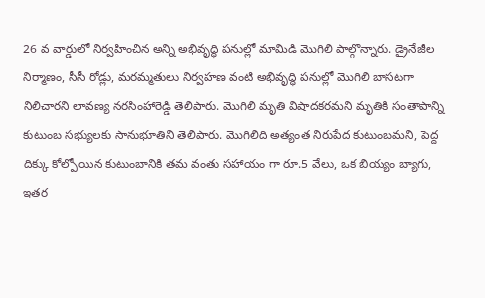26 వ వార్డులో నిర్వహించిన అన్ని అభివృద్ధి పనుల్లో మామిడి మొగిలి పాల్గొన్నారు. డ్రైనేజీల నిర్మాణం, సీసీ రోడ్లు, మరమ్మతులు నిర్వహణ వంటి అభివృద్ధి పనుల్లో మొగిలి బాసటగా నిలిచారని లావణ్య నరసింహారెడ్డి తెలిపారు. మొగిలి మృతి విషాదకరమని మృతికి సంతాపాన్ని కుటుంబ సభ్యులకు సానుభూతిని తెలిపారు. మొగిలిది అత్యంత నిరుపేద కుటుంబమని, పెద్ద దిక్కు కోల్పోయిన కుటుంబానికి తమ వంతు సహాయం గా రూ.5 వేలు, ఒక బియ్యం బ్యాగు, ఇతర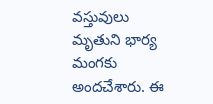వస్తువులు మృతుని భార్య మంగకు అందచేశారు. ఈ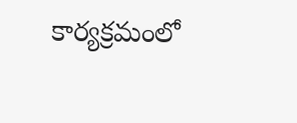కార్యక్రమంలో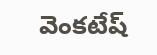వెంకటేష్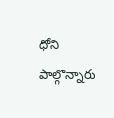ధోని పాల్గొన్నారు